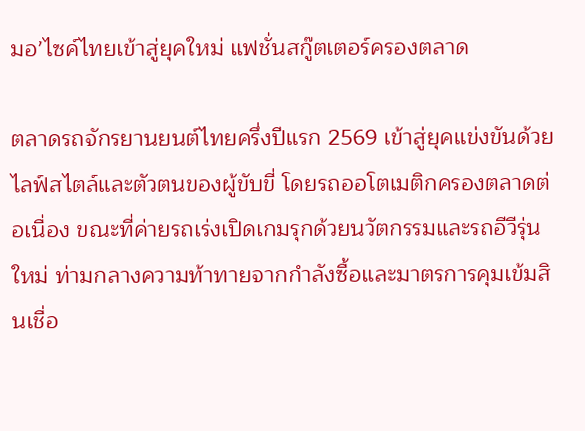มอ’ไซค์ไทยเข้าสู่ยุคใหม่ แฟชั่นสกู๊ตเตอร์ครองตลาด

ตลาดรถจักรยานยนต์ไทยครึ่งปีแรก 2569 เข้าสู่ยุคแข่งขันด้วยไลฟ์สไตล์และตัวตนของผู้ขับขี่ โดยรถออโตเมติกครองตลาดต่อเนื่อง ขณะที่ค่ายรถเร่งเปิดเกมรุกด้วยนวัตกรรมและรถอีวีรุ่นใหม่ ท่ามกลางความท้าทายจากกำลังซื้อและมาตรการคุมเข้มสินเชื่อ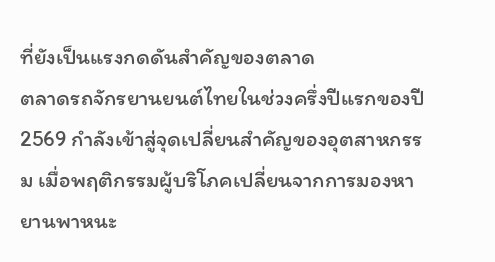ที่ยังเป็นแรงกดดันสำคัญของตลาด
ตลาดรถจักรยานยนต์ไทยในช่วงครึ่งปีแรกของปี 2569 กำลังเข้าสู่จุดเปลี่ยนสำคัญของอุตสาหกรรม เมื่อพฤติกรรมผู้บริโภคเปลี่ยนจากการมองหายานพาหนะ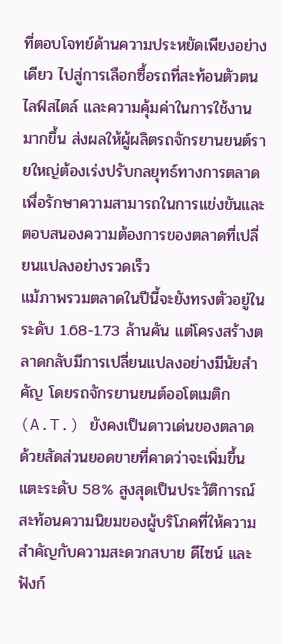ที่ตอบโจทย์ด้านความประหยัดเพียงอย่างเดียว ไปสู่การเลือกซื้อรถที่สะท้อนตัวตน ไลฟ์สไตล์ และความคุ้มค่าในการใช้งานมากขึ้น ส่งผลให้ผู้ผลิตรถจักรยานยนต์รายใหญ่ต้องเร่งปรับกลยุทธ์ทางการตลาดเพื่อรักษาความสามารถในการแข่งขันและตอบสนองความต้องการของตลาดที่เปลี่ยนแปลงอย่างรวดเร็ว
แม้ภาพรวมตลาดในปีนี้จะยังทรงตัวอยู่ในระดับ 1.68-1.73 ล้านคัน แต่โครงสร้างตลาดกลับมีการเปลี่ยนแปลงอย่างมีนัยสำคัญ โดยรถจักรยานยนต์ออโตเมติก (A.T.) ยังคงเป็นดาวเด่นของตลาด ด้วยสัดส่วนยอดขายที่คาดว่าจะเพิ่มขึ้นแตะระดับ 58% สูงสุดเป็นประวัติการณ์ สะท้อนความนิยมของผู้บริโภคที่ให้ความสำคัญกับความสะดวกสบาย ดีไซน์ และฟังก์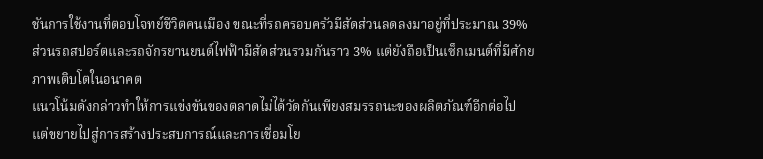ชันการใช้งานที่ตอบโจทย์ชีวิตคนเมือง ขณะที่รถครอบครัวมีสัดส่วนลดลงมาอยู่ที่ประมาณ 39% ส่วนรถสปอร์ตและรถจักรยานยนต์ไฟฟ้ามีสัดส่วนรวมกันราว 3% แต่ยังถือเป็นเซ็กเมนต์ที่มีศักยภาพเติบโตในอนาคต
แนวโน้มดังกล่าวทำให้การแข่งขันของตลาดไม่ได้วัดกันเพียงสมรรถนะของผลิตภัณฑ์อีกต่อไป แต่ขยายไปสู่การสร้างประสบการณ์และการเชื่อมโย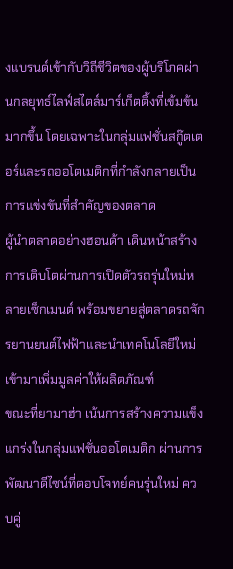งแบรนด์เข้ากับวิถีชีวิตของผู้บริโภคผ่านกลยุทธ์ไลฟ์สไตล์มาร์เก็ตติ้งที่เข้มข้นมากขึ้น โดยเฉพาะในกลุ่มแฟชั่นสกู๊ตเตอร์และรถออโตเมติกที่กำลังกลายเป็นการแข่งขันที่สำคัญของตลาด
ผู้นำตลาดอย่างฮอนด้า เดินหน้าสร้างการเติบโตผ่านการเปิดตัวรถรุ่นใหม่หลายเซ็กเมนต์ พร้อมขยายสู่ตลาดรถจักรยานยนต์ไฟฟ้าและนำเทคโนโลยีใหม่เข้ามาเพิ่มมูลค่าให้ผลิตภัณฑ์
ขณะที่ยามาฮ่า เน้นการสร้างความแข็งแกร่งในกลุ่มแฟชั่นออโตเมติก ผ่านการพัฒนาดีไซน์ที่ตอบโจทย์คนรุ่นใหม่ ควบคู่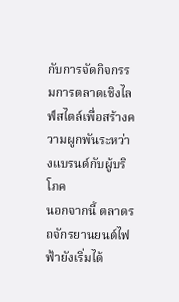กับการจัดกิจกรรมการตลาดเชิงไลฟ์สไตล์เพื่อสร้างความผูกพันระหว่างแบรนด์กับผู้บริโภค
นอกจากนี้ ตลาดรถจักรยานยนต์ไฟฟ้ายังเริ่มได้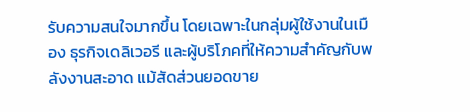รับความสนใจมากขึ้น โดยเฉพาะในกลุ่มผู้ใช้งานในเมือง ธุรกิจเดลิเวอรี และผู้บริโภคที่ให้ความสำคัญกับพลังงานสะอาด แม้สัดส่วนยอดขาย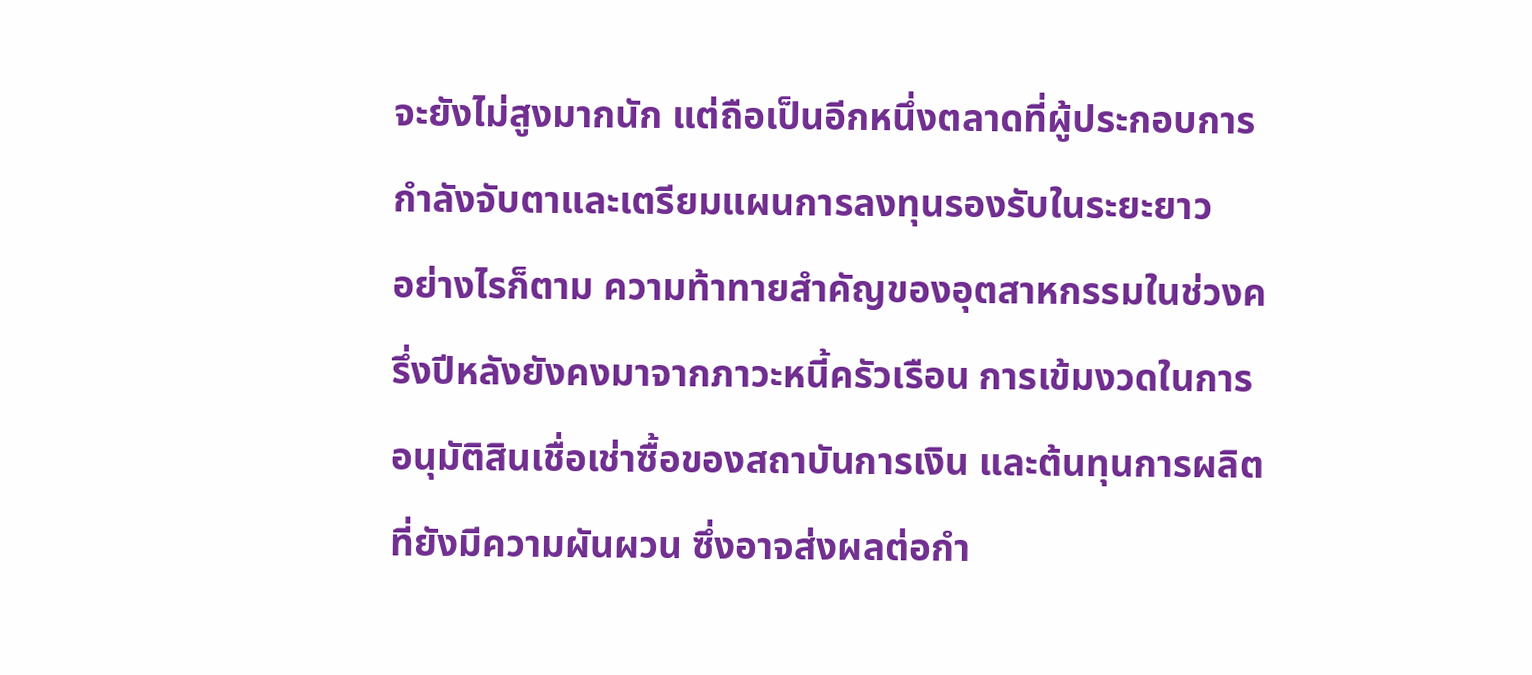จะยังไม่สูงมากนัก แต่ถือเป็นอีกหนึ่งตลาดที่ผู้ประกอบการกำลังจับตาและเตรียมแผนการลงทุนรองรับในระยะยาว
อย่างไรก็ตาม ความท้าทายสำคัญของอุตสาหกรรมในช่วงครึ่งปีหลังยังคงมาจากภาวะหนี้ครัวเรือน การเข้มงวดในการอนุมัติสินเชื่อเช่าซื้อของสถาบันการเงิน และต้นทุนการผลิตที่ยังมีความผันผวน ซึ่งอาจส่งผลต่อกำ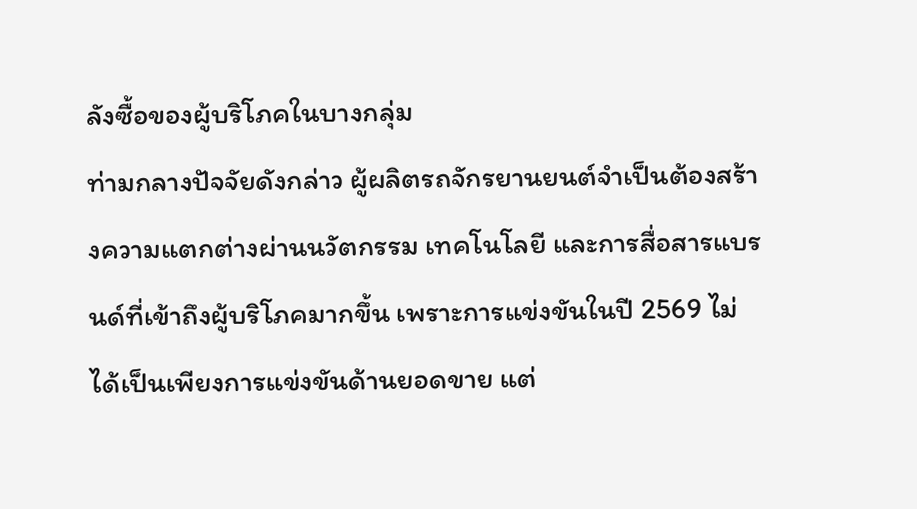ลังซื้อของผู้บริโภคในบางกลุ่ม
ท่ามกลางปัจจัยดังกล่าว ผู้ผลิตรถจักรยานยนต์จำเป็นต้องสร้างความแตกต่างผ่านนวัตกรรม เทคโนโลยี และการสื่อสารแบรนด์ที่เข้าถึงผู้บริโภคมากขึ้น เพราะการแข่งขันในปี 2569 ไม่ได้เป็นเพียงการแข่งขันด้านยอดขาย แต่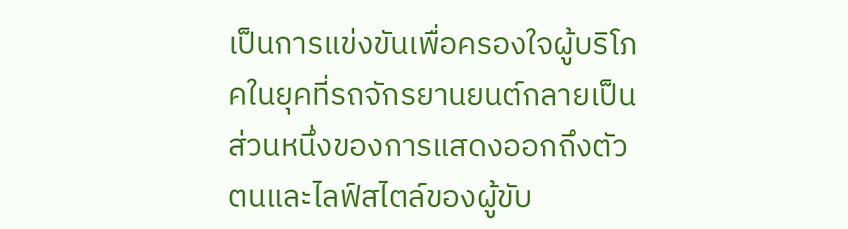เป็นการแข่งขันเพื่อครองใจผู้บริโภคในยุคที่รถจักรยานยนต์กลายเป็นส่วนหนึ่งของการแสดงออกถึงตัวตนและไลฟ์สไตล์ของผู้ขับ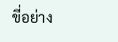ขี่อย่าง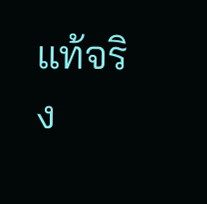แท้จริง